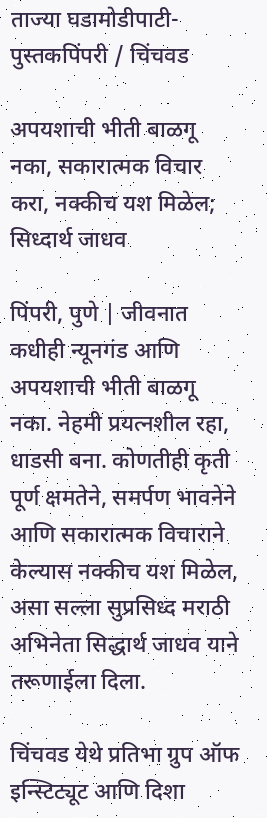ताज्या घडामोडीपाटी-पुस्तकपिंपरी / चिंचवड

अपयशाची भीती बाळगू नका, सकारात्मक विचार करा, नक्कीच यश मिळेल; सिध्दार्थ जाधव

पिंपरी, पुणे | जीवनात कधीही न्यूनगंड आणि अपयशाची भीती बाळगू नका. नेहमी प्रयत्नशील रहा, धाडसी बना. कोणतीही कृती पूर्ण क्षमतेने, समर्पण भावनेने आणि सकारात्मक विचाराने केल्यास नक्कीच यश मिळेल, असा सल्ला सुप्रसिध्द मराठी अभिनेता सिद्धार्थ जाधव याने तरूणाईला दिला.

चिंचवड येथे प्रतिभा ग्रुप ऑफ इन्स्टिट्यूट आणि दिशा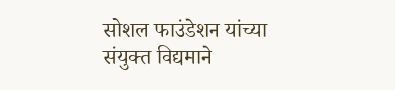सोशल फाउंडेशन यांच्या संयुक्त विद्यमाने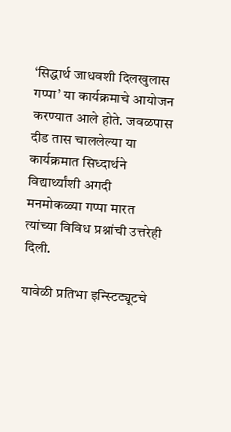‘सिद्धार्थ जाधवशी दिलखुलास गप्पा’ या कार्यक्रमाचे आयोजन करण्यात आले होते. जवळपास दीड तास चाललेल्या या कार्यक्रमात सिध्दार्थने विद्यार्थ्यांशी अगदी मनमोकळ्या गप्पा मारत त्यांच्या विविध प्रश्नांची उत्तरेही दिली.

यावेळी प्रतिभा इन्स्टिट्यूटचे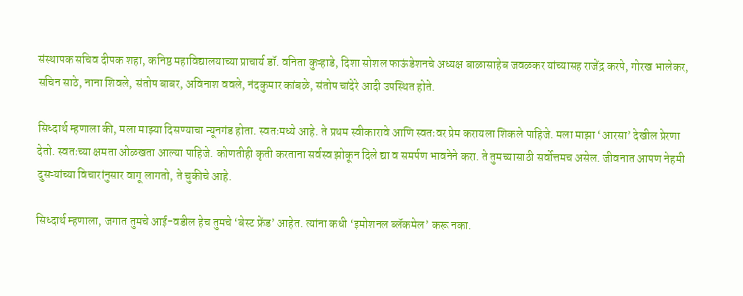संस्थापक सचिव दीपक शहा, कनिष्ठ महाविद्यालयाच्या प्राचार्य डॉ. वनिता कुऱ्हाडे, दिशा सोशल फाऊंडेशनचे अध्यक्ष बाळासाहेब जवळकर यांच्यासह राजेंद्र करपे, गोरख भालेकर, सचिन साठे, नाना शिवले, संतोष बाबर, अविनाश ववले, नंदकुमार कांबळे, संतोष चांदेरे आदी उपस्थित होते.

सिध्दार्थ म्हणाला की, मला माझ्या दिसण्याचा न्यूनगंड होता. स्वतःमध्ये आहे. ते प्रथम स्वीकारावे आणि स्वतःवर प्रेम करायला शिकले पाहिजे. मला माझा ‘आरसा’ देखील प्रेरणा देतो. स्वतःच्या क्षमता ओळखता आल्या पाहिजे. कोणतीही कृती करताना सर्वस्व झोकून दिले द्या व समर्पण भावनेने करा. ते तुमच्यासाठी सर्वोत्तमच असेल. जीवनात आपण नेहमी दुसऱ्यांच्या विचारांनुसार वागू लागतो, ते चुकीचे आहे.

सिध्दार्थ म्हणाला, जगात तुमचे आई-वडील हेच तुमचे ‘बेस्ट फ्रेंड’ आहेत. त्यांना कधी ‘इमोशनल ब्लॅकमेल’ करू नका.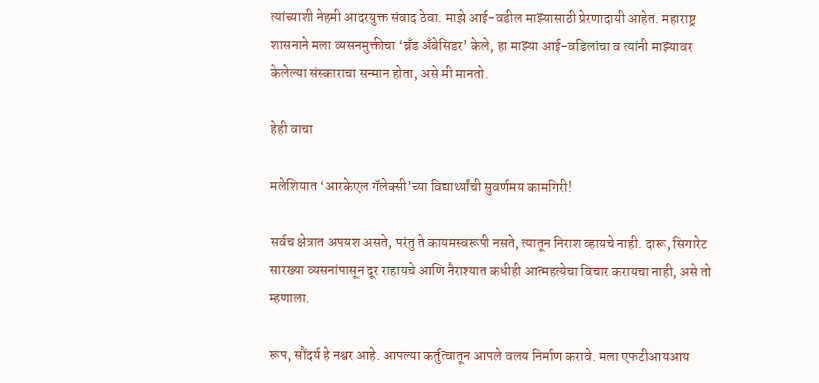त्यांच्याशी नेहमी आदरयुक्त संवाद ठेवा. माझे आई-वडील माझ्यासाठी प्रेरणादायी आहेत. महाराष्ट्र शासनाने मला व्यसनमुक्तीचा ‘ब्रँड अँबेसिडर’ केले, हा माझ्या आई-वडिलांचा व त्यांनी माझ्यावर केलेल्या संस्काराचा सन्मान होता, असे मी मानतो.

हेही वाचा

मलेशियात ‘आरकेएल गॅलेक्सी’च्या विद्यार्थ्यांची सुवर्णमय कामगिरी!

सर्वच क्षेत्रात अपयश असते, परंतु ते कायमस्वरूपी नसते, त्यातून निराश व्हायचे नाही. दारू, सिगारेट सारख्या व्यसनांपासून दूर राहायचे आणि नैराश्यात कधीही आत्महत्येचा विचार करायचा नाही, असे तो म्हणाला.

रूप, सौंदर्य हे नश्वर आहे. आपल्या कर्तुत्वातून आपले वलय निर्माण करावे. मला एफटीआयआय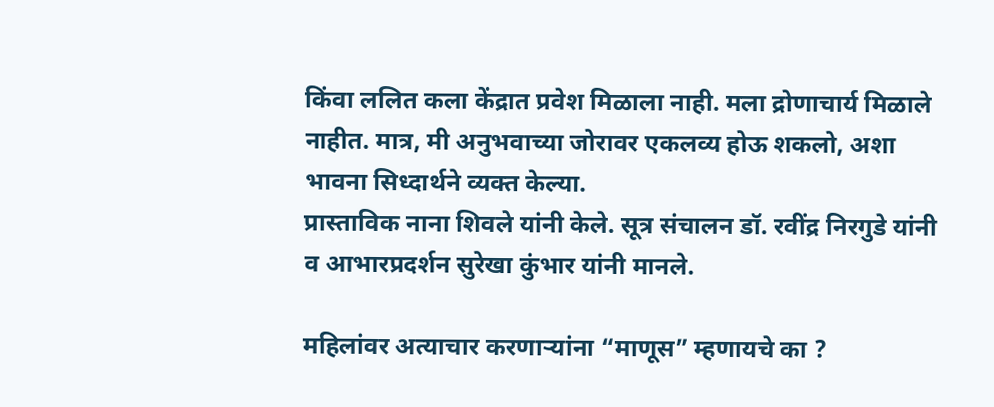किंवा ललित कला केंद्रात प्रवेश मिळाला नाही. मला द्रोणाचार्य मिळाले नाहीत. मात्र, मी अनुभवाच्या जोरावर एकलव्य होऊ शकलो, अशा भावना सिध्दार्थने व्यक्त केल्या.
प्रास्ताविक नाना शिवले यांनी केले. सूत्र संचालन डॉ. रवींद्र निरगुडे यांनी व आभारप्रदर्शन सुरेखा कुंभार यांनी मानले.

महिलांवर अत्याचार करणाऱ्यांना “माणूस” म्हणायचे का ?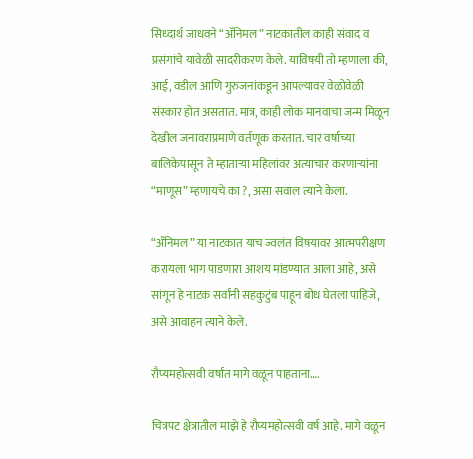सिध्दार्थ जाधवने “ॲनिमल” नाटकातील काही संवाद व प्रसंगांचे यावेळी सादरीकरण केले. याविषयी तो म्हणाला की, आई, वडील आणि गुरुजनांकडून आपल्यावर वेळोवेळी संस्कार होत असतात. मात्र, काही लोक मानवाचा जन्म मिळून देखील जनावराप्रमाणे वर्तणूक करतात. चार वर्षाच्या बालिकेपासून ते म्हाताऱ्या महिलांवर अत्याचार करणाऱ्यांना “माणूस” म्हणायचे का ?, असा सवाल त्याने केला.

“ॲनिमल” या नाटकात याच ज्वलंत विषयावर आत्मपरीक्षण करायला भाग पाडणारा आशय मांडण्यात आला आहे, असे सांगून हे नाटक सर्वांनी सहकुटुंब पाहून बोध घेतला पाहिजे, असे आवाहन त्याने केले.

रौप्यमहोत्सवी वर्षांत मागे वळून पाहताना….

चित्रपट क्षेत्रातील माझे हे रौप्यमहोत्सवी वर्ष आहे. मागे वळून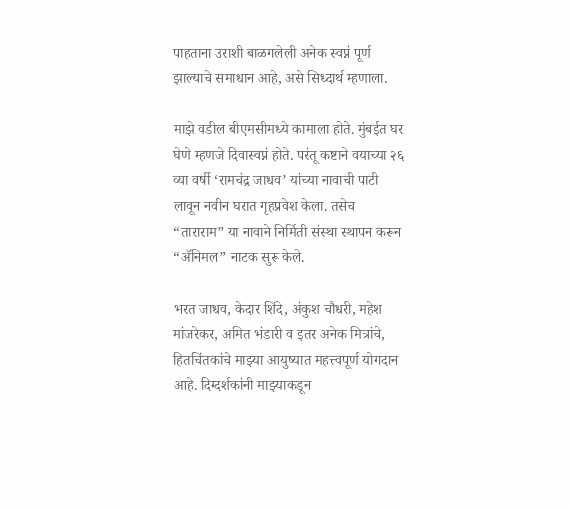पाहताना उराशी बाळगलेली अनेक स्वप्नं पूर्ण झाल्याचे समाधान आहे, असे सिध्दार्थ म्हणाला.

माझे वडील बीएमसीमध्ये कामाला होते. मुंबईत घर घेणे म्हणजे दिवास्वप्नं होते. परंतू कष्टाने वयाच्या २६ व्या वर्षी ‘रामचंद्र जाधव’ यांच्या नावाची पाटी लावून नवीन घरात गृहप्रवेश केला. तसेच “ताराराम” या नावाने निर्मिती संस्था स्थापन करून “ॲनिमल” नाटक सुरू केले.

भरत जाधव, केदार शिंदे, अंकुश चौधरी, महेश मांजरेकर, अमित भंडारी व इतर अनेक मित्रांचे, हितचिंतकांचे माझ्या आयुष्यात महत्त्वपूर्ण योगदान आहे. दिग्दर्शकांनी माझ्याकडून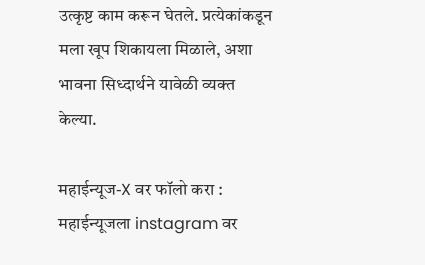उत्कृष्ट काम करून घेतले. प्रत्येकांकडून मला खूप शिकायला मिळाले, अशा भावना सिध्दार्थने यावेळी व्यक्त केल्या.

महाईन्यूज-X वर फॉलो करा : महाईन्यूजला instagram वर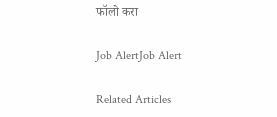फॉलो करा

Job AlertJob Alert

Related Articles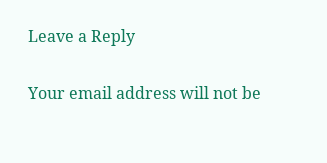Leave a Reply

Your email address will not be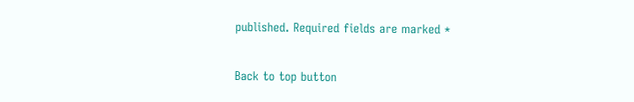published. Required fields are marked *

Back to top button